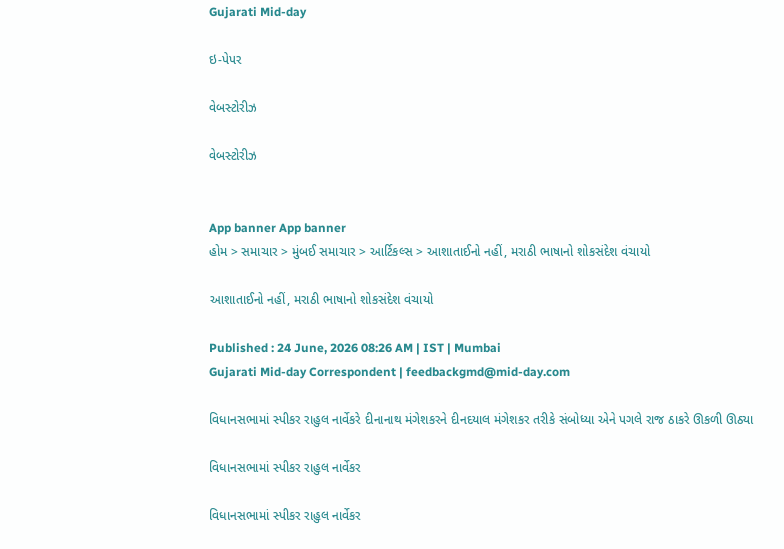Gujarati Mid-day

ઇ-પેપર

વેબસ્ટોરીઝ

વેબસ્ટોરીઝ


App banner App banner
હોમ > સમાચાર > મુંબઈ સમાચાર > આર્ટિકલ્સ > આશાતાઈનો નહીં, મરાઠી ભાષાનો શોકસંદેશ વંચાયો

આશાતાઈનો નહીં, મરાઠી ભાષાનો શોકસંદેશ વંચાયો

Published : 24 June, 2026 08:26 AM | IST | Mumbai
Gujarati Mid-day Correspondent | feedbackgmd@mid-day.com

વિધાનસભામાં સ્પીકર રાહુલ નાર્વેકરે દીનાનાથ મંગેશકરને દીનદયાલ મંગેશકર તરીકે સંબોધ્યા એને પગલે રાજ ઠાકરે ઊકળી ઊઠ્યા

વિધાનસભામાં સ્પીકર રાહુલ નાર્વેકર

વિધાનસભામાં સ્પીકર રાહુલ નાર્વેકર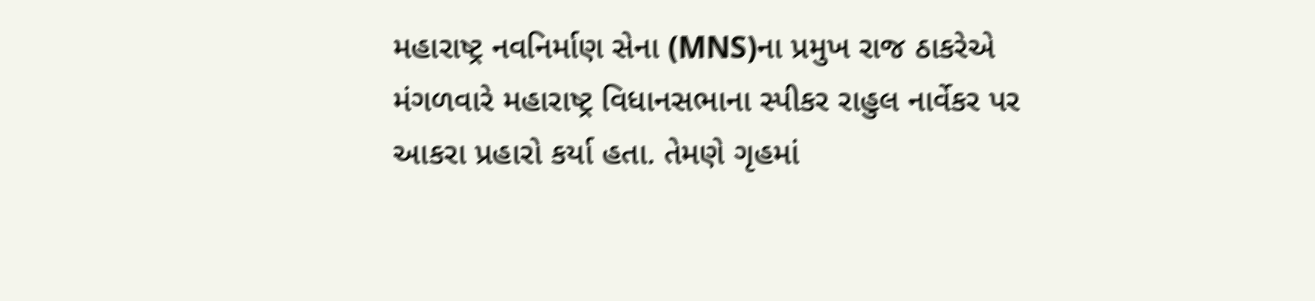મહારાષ્ટ્ર નવનિર્માણ સેના (MNS)ના પ્રમુખ રાજ ઠાકરેએ મંગળવારે મહારાષ્ટ્ર વિધાનસભાના સ્પીકર રાહુલ નાર્વેકર પર આકરા પ્રહારો કર્યા હતા. તેમણે ગૃહમાં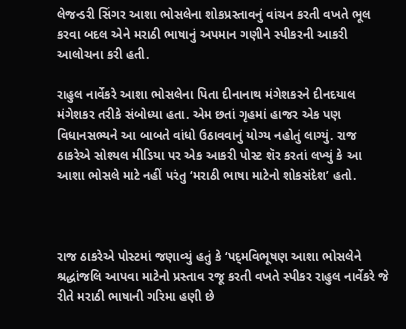લેજન્ડરી સિંગર આશા ભોસલેના શોકપ્રસ્તાવનું વાંચન કરતી વખતે ભૂલ કરવા બદલ એને મરાઠી ભાષાનું અપમાન ગણીને સ્પીકરની આકરી આલોચના કરી હતી.

રાહુલ નાર્વેકરે આશા ભોસલેના પિતા દીનાનાથ મંગેશકરને દીનદયાલ મંગેશકર તરીકે સંબોધ્યા હતા. એમ છતાં ગૃહમાં હાજર એક પણ વિધાનસભ્યને આ બાબતે વાંધો ઉઠાવવાનું યોગ્ય નહોતું લાગ્યું. રાજ ઠાકરેએ સોશ્યલ મીડિયા પર એક આકરી પોસ્ટ શૅર કરતાં લખ્યું કે આ આશા ભોસલે માટે નહીં પરંતુ ‘મરાઠી ભાષા માટેનો શોકસંદેશ’ હતો.



રાજ ઠાકરેએ પોસ્ટમાં જણાવ્યું હતું કે ‘પદ્‍મવિભૂષણ આશા ભોસલેને શ્રદ્ધાંજલિ આપવા માટેનો પ્રસ્તાવ રજૂ કરતી વખતે સ્પીકર રાહુલ નાર્વેકરે જે રીતે મરાઠી ભાષાની ગરિમા હણી છે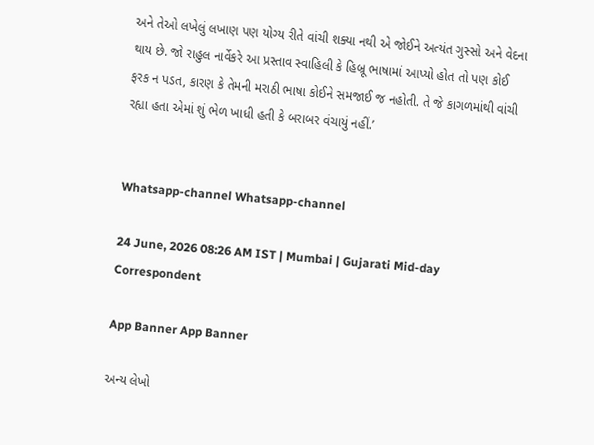અને તેઓ લખેલું લખાણ પણ યોગ્ય રીતે વાંચી શક્યા નથી એ જોઈને અત્યંત ગુસ્સો અને વેદના થાય છે. જો રાહુલ નાર્વેકરે આ પ્રસ્તાવ સ્વાહિલી કે હિબ્રૂ ભાષામાં આપ્યો હોત તો પણ કોઈ ફરક ન પડત, કારણ કે તેમની મરાઠી ભાષા કોઈને સમજાઈ જ નહોતી. તે જે કાગળમાંથી વાંચી રહ્યા હતા એમાં શું ભેળ ખાધી હતી કે બરાબર વંચાયું નહીં.’


Whatsapp-channel Whatsapp-channel

24 June, 2026 08:26 AM IST | Mumbai | Gujarati Mid-day Correspondent

App Banner App Banner

અન્ય લેખો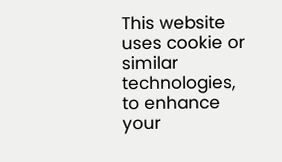This website uses cookie or similar technologies, to enhance your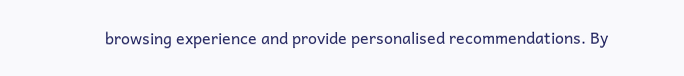browsing experience and provide personalised recommendations. By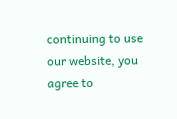continuing to use our website, you agree to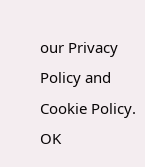our Privacy Policy and Cookie Policy. OK